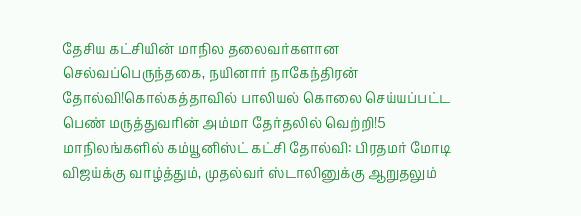தேசிய கட்சியின் மாநில தலைவர்களான செல்வப்பெருந்தகை, நயினார் நாகேந்திரன் தோல்வி!கொல்கத்தாவில் பாலியல் கொலை செய்யப்பட்ட பெண் மருத்துவரின் அம்மா தேர்தலில் வெற்றி!5 மாநிலங்களில் கம்யூனிஸ்ட் கட்சி தோல்வி: பிரதமர் மோடி விஜய்க்கு வாழ்த்தும், முதல்வர் ஸ்டாலினுக்கு ஆறுதலும்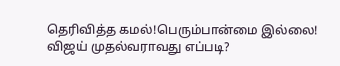தெரிவித்த கமல்!பெரும்பான்மை இல்லை! விஜய் முதல்வராவது எப்படி?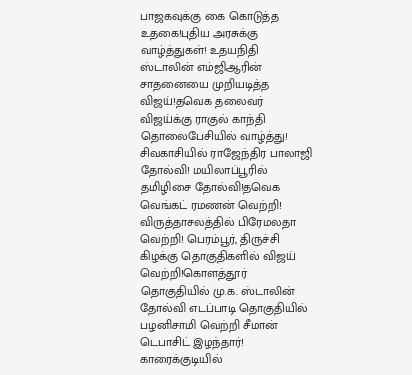பாஜகவுக்கு கை கொடுத்த உதகை!புதிய அரசுக்கு வாழ்த்துகள்! உதயநிதி ஸ்டாலின் எம்ஜிஆரின் சாதனையை முறியடித்த விஜய்!தவெக தலைவர் விஜய்க்கு ராகுல் காந்தி தொலைபேசியில் வாழ்த்து! சிவகாசியில் ராஜேந்திர பாலாஜி தோல்வி! மயிலாப்பூரில் தமிழிசை தோல்வி!தவெக வெங்கட் ரமணன் வெற்றி! விருத்தாசலத்தில் பிரேமலதா வெற்றி! பெரம்பூர், திருச்சி கிழக்கு தொகுதிகளில் விஜய் வெற்றி!கொளத்தூர் தொகுதியில் மு.க. ஸ்டாலின் தோல்வி எடப்பாடி தொகுதியில் பழனிசாமி வெற்றி சீமான் டெபாசிட் இழந்தார்! காரைக்குடியில்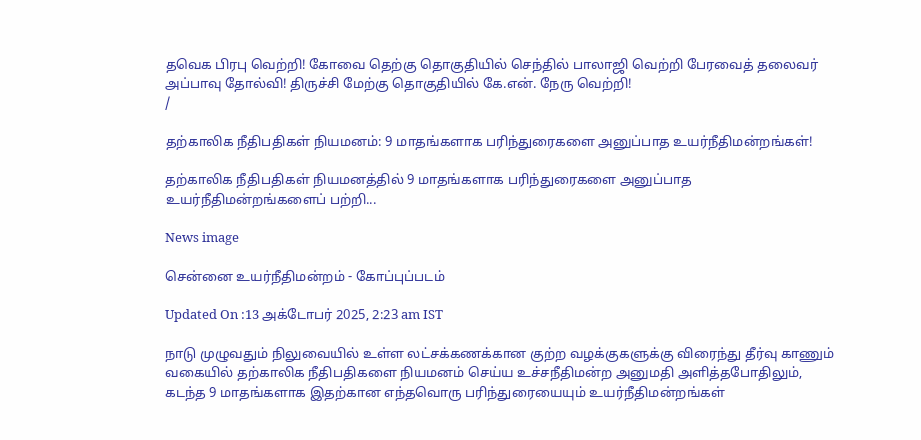தவெக பிரபு வெற்றி! கோவை தெற்கு தொகுதியில் செந்தில் பாலாஜி வெற்றி பேரவைத் தலைவர் அப்பாவு தோல்வி! திருச்சி மேற்கு தொகுதியில் கே.என். நேரு வெற்றி!
/

தற்காலிக நீதிபதிகள் நியமனம்: 9 மாதங்களாக பரிந்துரைகளை அனுப்பாத உயர்நீதிமன்றங்கள்!

தற்காலிக நீதிபதிகள் நியமனத்தில் 9 மாதங்களாக பரிந்துரைகளை அனுப்பாத உயர்நீதிமன்றங்களைப் பற்றி...

News image

சென்னை உயர்நீதிமன்றம் - கோப்புப்படம்

Updated On :13 அக்டோபர் 2025, 2:23 am IST

நாடு முழுவதும் நிலுவையில் உள்ள லட்சக்கணக்கான குற்ற வழக்குகளுக்கு விரைந்து தீர்வு காணும் வகையில் தற்காலிக நீதிபதிகளை நியமனம் செய்ய உச்சநீதிமன்ற அனுமதி அளித்தபோதிலும், கடந்த 9 மாதங்களாக இதற்கான எந்தவொரு பரிந்துரையையும் உயர்நீதிமன்றங்கள்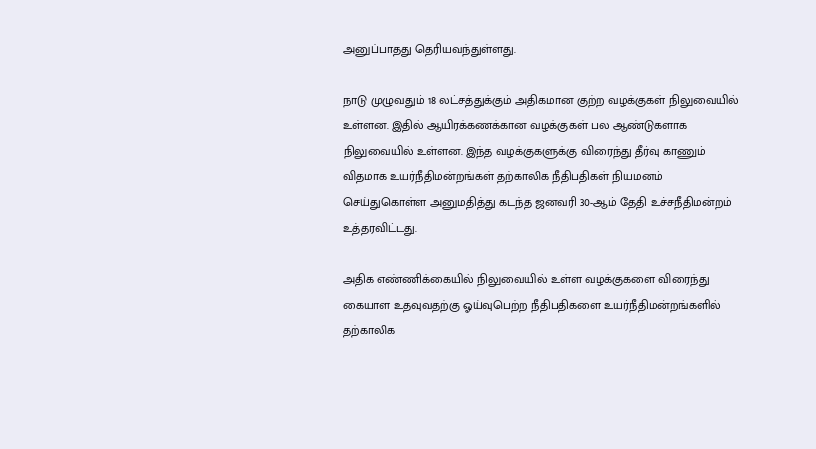அனுப்பாதது தெரியவந்துள்ளது.

நாடு முழுவதும் 18 லட்சத்துக்கும் அதிகமான குற்ற வழக்குகள் நிலுவையில் உள்ளன. இதில் ஆயிரக்கணக்கான வழக்குகள் பல ஆண்டுகளாக நிலுவையில் உள்ளன. இந்த வழக்குகளுக்கு விரைந்து தீர்வு காணும் விதமாக உயர்நீதிமன்றங்கள் தற்காலிக நீதிபதிகள் நியமனம் செய்துகொள்ள அனுமதித்து கடந்த ஜனவரி 30-ஆம் தேதி உச்சநீதிமன்றம் உத்தரவிட்டது.

அதிக எண்ணிக்கையில் நிலுவையில் உள்ள வழக்குகளை விரைந்து கையாள உதவுவதற்கு ஓய்வுபெற்ற நீதிபதிகளை உயர்நீதிமன்றங்களில் தற்காலிக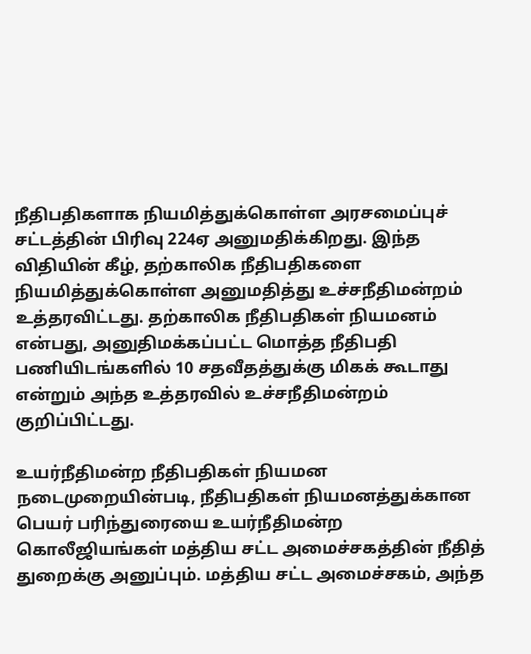நீதிபதிகளாக நியமித்துக்கொள்ள அரசமைப்புச் சட்டத்தின் பிரிவு 224ஏ அனுமதிக்கிறது. இந்த விதியின் கீழ், தற்காலிக நீதிபதிகளை நியமித்துக்கொள்ள அனுமதித்து உச்சநீதிமன்றம் உத்தரவிட்டது. தற்காலிக நீதிபதிகள் நியமனம் என்பது, அனுதிமக்கப்பட்ட மொத்த நீதிபதி பணியிடங்களில் 10 சதவீதத்துக்கு மிகக் கூடாது என்றும் அந்த உத்தரவில் உச்சநீதிமன்றம் குறிப்பிட்டது.

உயர்நீதிமன்ற நீதிபதிகள் நியமன நடைமுறையின்படி, நீதிபதிகள் நியமனத்துக்கான பெயர் பரிந்துரையை உயர்நீதிமன்ற கொலீஜியங்கள் மத்திய சட்ட அமைச்சகத்தின் நீதித் துறைக்கு அனுப்பும். மத்திய சட்ட அமைச்சகம், அந்த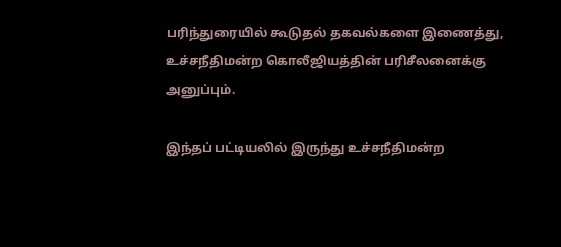பரிந்துரையில் கூடுதல் தகவல்களை இணைத்து, உச்சநீதிமன்ற கொலீஜியத்தின் பரிசீலனைக்கு அனுப்பும்.

இந்தப் பட்டியலில் இருந்து உச்சநீதிமன்ற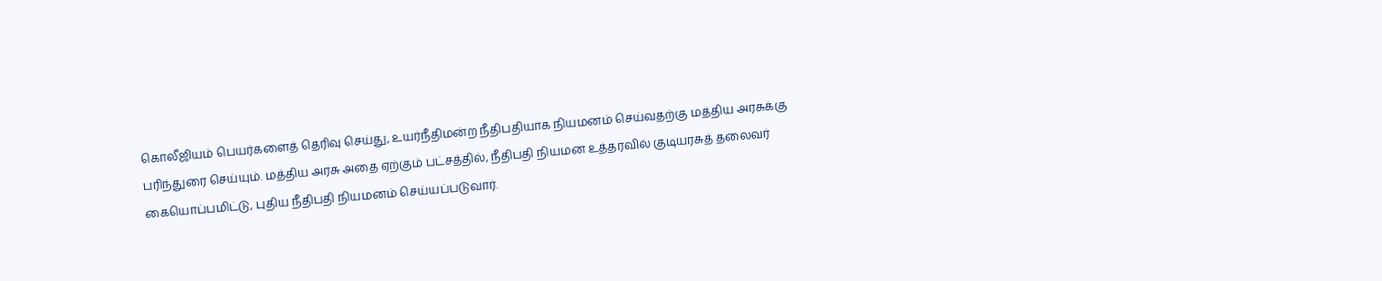கொலீஜியம் பெயர்களைத் தெரிவு செய்து, உயர்நீதிமன்ற நீதிபதியாக நியமனம் செய்வதற்கு மத்திய அரசுக்கு பரிந்துரை செய்யும். மத்திய அரசு அதை ஏற்கும் பட்சத்தில், நீதிபதி நியமன உத்தரவில் குடியரசுத் தலைவர் கையொப்பமிட்டு, புதிய நீதிபதி நியமனம் செய்யப்படுவார்.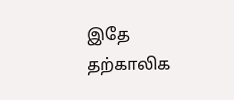இதே தற்காலிக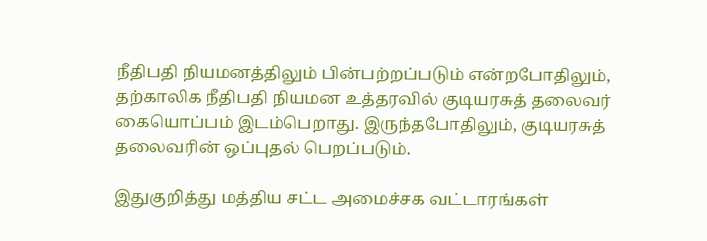நீதிபதி நியமனத்திலும் பின்பற்றப்படும் என்றபோதிலும், தற்காலிக நீதிபதி நியமன உத்தரவில் குடியரசுத் தலைவர் கையொப்பம் இடம்பெறாது. இருந்தபோதிலும், குடியரசுத் தலைவரின் ஒப்புதல் பெறப்படும்.

இதுகுறித்து மத்திய சட்ட அமைச்சக வட்டாரங்கள்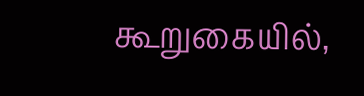கூறுகையில்,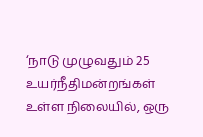‘நாடு முழுவதும் 25 உயர்நீதிமன்றங்கள் உள்ள நிலையில், ஒரு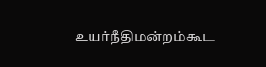உயர்நீதிமன்றம்கூட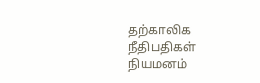தற்காலிக நீதிபதிகள் நியமனம்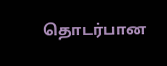தொடர்பான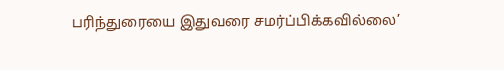பரிந்துரையை இதுவரை சமர்ப்பிக்கவில்லை’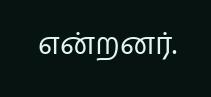என்றனர்.